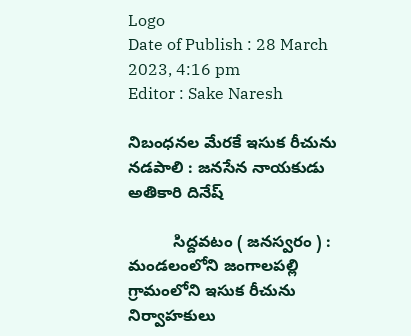Logo
Date of Publish : 28 March 2023, 4:16 pm
Editor : Sake Naresh

నిబంధనల మేరకే ఇసుక రీచును నడపాలి : జనసేన నాయకుడు అతికారి దినేష్

          సిద్దవటం ( జనస్వరం ) : మండలంలోని జంగాలపల్లి గ్రామంలోని ఇసుక రీచును నిర్వాహకులు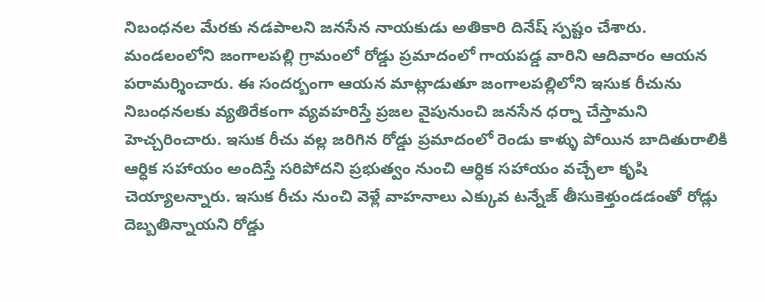నిబంధనల మేరకు నడపాలని జనసేన నాయకుడు అతికారి దినేష్ స్పష్టం చేశారు. మండలంలోని జంగాలపల్లి గ్రామంలో రోడ్డు ప్రమాదంలో గాయపడ్డ వారిని ఆదివారం ఆయన పరామర్శించారు. ఈ సందర్బంగా ఆయన మాట్లాడుతూ జంగాలపల్లిలోని ఇసుక రీచును నిబంధనలకు వ్యతిరేకంగా వ్యవహరిస్తే ప్రజల వైపునుంచి జనసేన ధర్నా చేస్తామని హెచ్చరించారు. ఇసుక రీచు వల్ల జరిగిన రోడ్డు ప్రమాదంలో రెండు కాళ్ళు పోయిన బాదితురాలికి ఆర్ధిక సహాయం అందిస్తే సరిపోదని ప్రభుత్వం నుంచి ఆర్ధిక సహాయం వచ్చేలా కృషి చెయ్యాలన్నారు. ఇసుక రీచు నుంచి వెళ్లే వాహనాలు ఎక్కువ టన్నేజ్ తీసుకెళ్తుండడంతో రోడ్లు దెబ్బతిన్నాయని రోడ్డు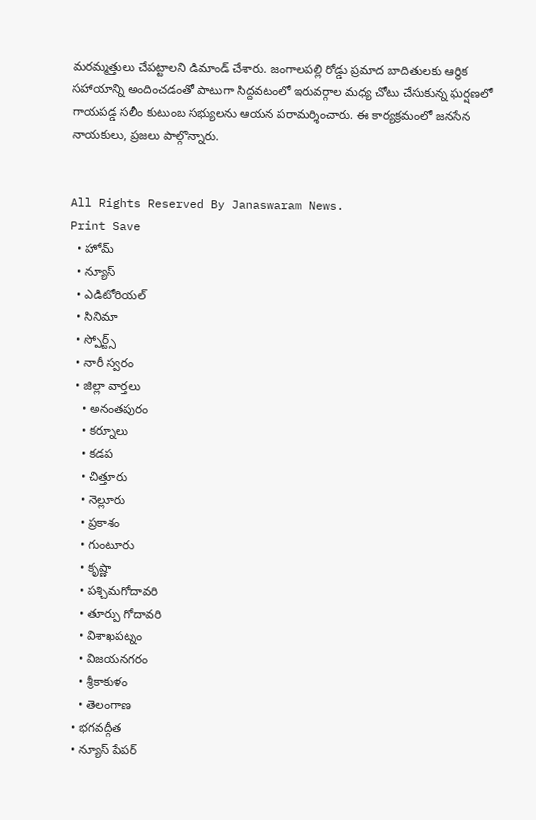మరమ్మత్తులు చేపట్టాలని డిమాండ్ చేశారు. జంగాలపల్లి రోడ్డు ప్రమాద బాదితులకు ఆర్ధిక సహాయాన్ని అందించడంతో పాటుగా సిద్దవటంలో ఇరువర్గాల మధ్య చోటు చేసుకున్న ఘర్షణలో గాయపడ్డ సలీం కుటుంబ సభ్యులను ఆయన పరామర్శించారు. ఈ కార్యక్రమంలో జనసేన నాయకులు, ప్రజలు పాల్గొన్నారు.


All Rights Reserved By Janaswaram News.
Print Save
  • హోమ్
  • న్యూస్
  • ఎడిటోరియల్
  • సినిమా
  • స్పోర్ట్స్
  • నారీ స్వరం
  • జిల్లా వార్తలు
    • అనంతపురం
    • కర్నూలు
    • కడప
    • చిత్తూరు
    • నెల్లూరు
    • ప్రకాశం
    • గుంటూరు
    • కృష్ణా
    • పశ్చిమగోదావరి
    • తూర్పు గోదావరి
    • విశాఖపట్నం
    • విజయనగరం
    • శ్రీకాకుళం
    • తెలంగాణ
  • భగవద్గీత
  • న్యూస్ పేపర్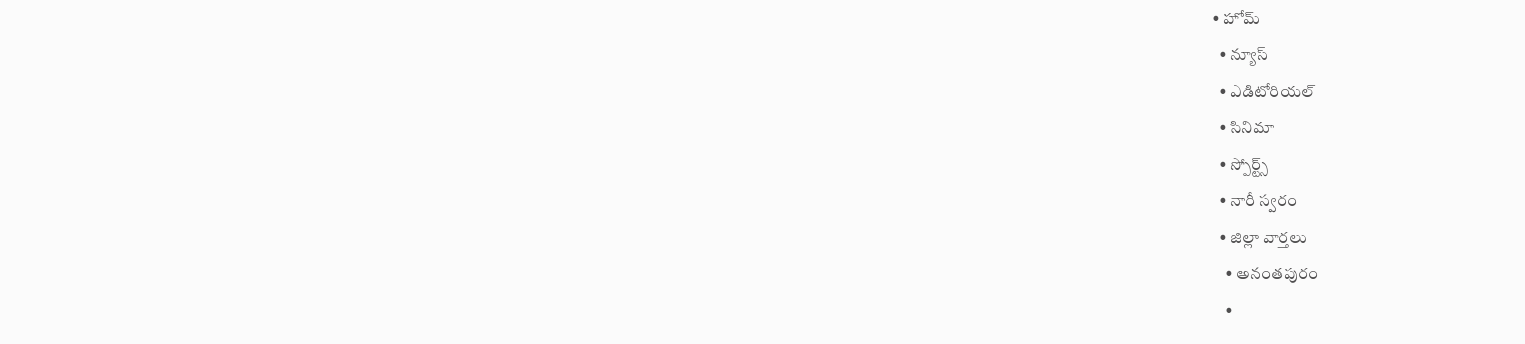• హోమ్
  • న్యూస్
  • ఎడిటోరియల్
  • సినిమా
  • స్పోర్ట్స్
  • నారీ స్వరం
  • జిల్లా వార్తలు
    • అనంతపురం
    •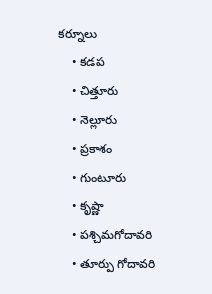కర్నూలు
    • కడప
    • చిత్తూరు
    • నెల్లూరు
    • ప్రకాశం
    • గుంటూరు
    • కృష్ణా
    • పశ్చిమగోదావరి
    • తూర్పు గోదావరి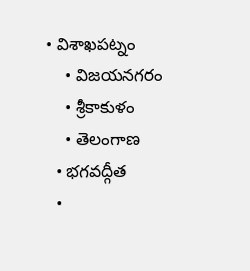• విశాఖపట్నం
    • విజయనగరం
    • శ్రీకాకుళం
    • తెలంగాణ
  • భగవద్గీత
  •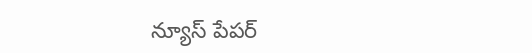న్యూస్ పేపర్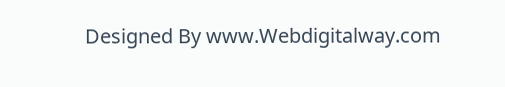Designed By www.Webdigitalway.com